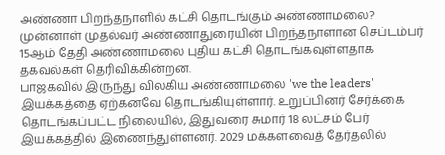அண்ணா பிறந்தநாளில் கட்சி தொடங்கும் அண்ணாமலை?
முன்னாள் முதல்வர் அண்ணாதுரையின் பிறந்தநாளான செப்டம்பர் 15ஆம் தேதி அண்ணாமலை புதிய கட்சி தொடங்கவுள்ளதாக தகவல்கள் தெரிவிக்கின்றன.
பாஜகவில் இருந்து விலகிய அண்ணாமலை 'we the leaders' இயக்கத்தை ஏற்கனவே தொடங்கியுள்ளார். உறுப்பினர் சேர்க்கை தொடங்கப்பட்ட நிலையில், இதுவரை சுமார் 18 லட்சம் பேர் இயக்கத்தில் இணைந்துள்ளனர். 2029 மக்களவைத் தேர்தலில்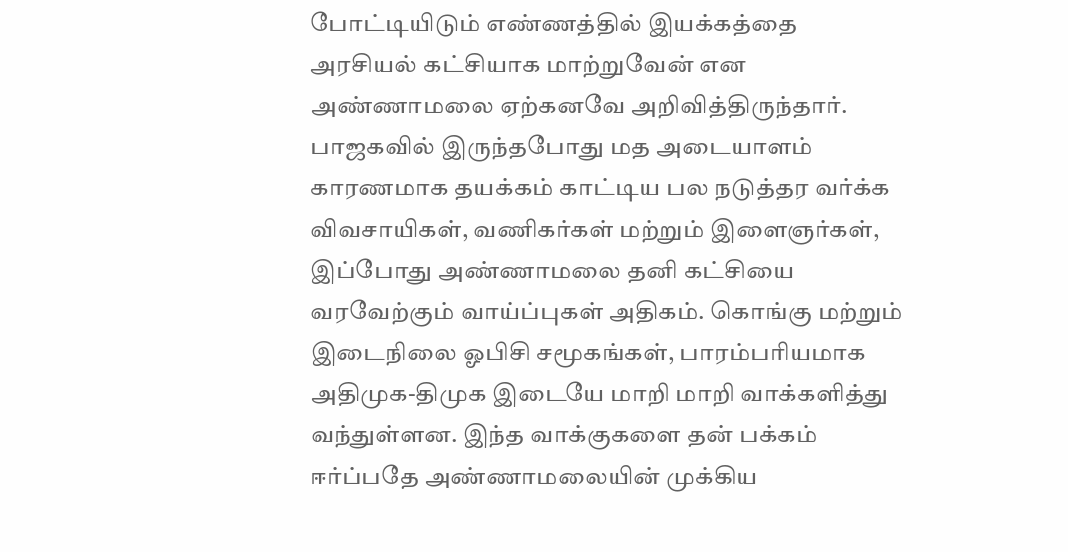போட்டியிடும் எண்ணத்தில் இயக்கத்தை அரசியல் கட்சியாக மாற்றுவேன் என அண்ணாமலை ஏற்கனவே அறிவித்திருந்தார்.
பாஜகவில் இருந்தபோது மத அடையாளம் காரணமாக தயக்கம் காட்டிய பல நடுத்தர வர்க்க விவசாயிகள், வணிகர்கள் மற்றும் இளைஞர்கள், இப்போது அண்ணாமலை தனி கட்சியை வரவேற்கும் வாய்ப்புகள் அதிகம். கொங்கு மற்றும் இடைநிலை ஓபிசி சமூகங்கள், பாரம்பரியமாக அதிமுக-திமுக இடையே மாறி மாறி வாக்களித்து வந்துள்ளன. இந்த வாக்குகளை தன் பக்கம் ஈர்ப்பதே அண்ணாமலையின் முக்கிய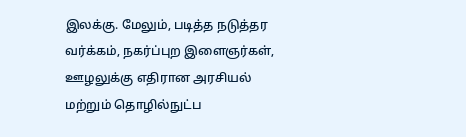இலக்கு. மேலும், படித்த நடுத்தர வர்க்கம், நகர்ப்புற இளைஞர்கள், ஊழலுக்கு எதிரான அரசியல் மற்றும் தொழில்நுட்ப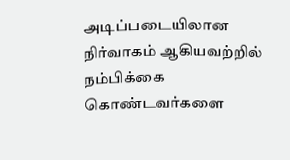அடிப்படையிலான நிர்வாகம் ஆகியவற்றில் நம்பிக்கை கொண்டவர்களை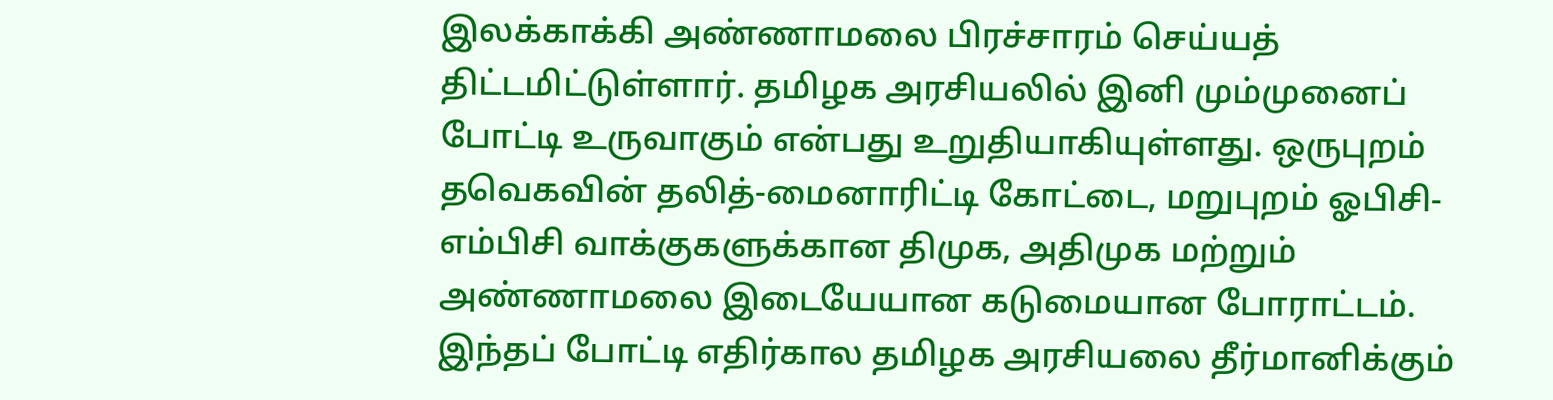இலக்காக்கி அண்ணாமலை பிரச்சாரம் செய்யத் திட்டமிட்டுள்ளார். தமிழக அரசியலில் இனி மும்முனைப் போட்டி உருவாகும் என்பது உறுதியாகியுள்ளது. ஒருபுறம் தவெகவின் தலித்-மைனாரிட்டி கோட்டை, மறுபுறம் ஓபிசி-எம்பிசி வாக்குகளுக்கான திமுக, அதிமுக மற்றும் அண்ணாமலை இடையேயான கடுமையான போராட்டம். இந்தப் போட்டி எதிர்கால தமிழக அரசியலை தீர்மானிக்கும்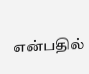என்பதில்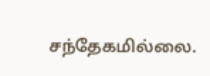சந்தேகமில்லை.